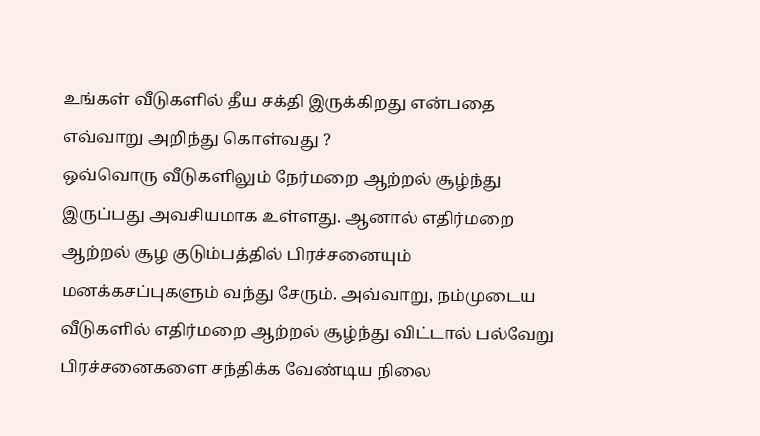உங்கள் வீடுகளில் தீய சக்தி இருக்கிறது என்பதை எவ்வாறு அறிந்து கொள்வது ?
ஒவ்வொரு வீடுகளிலும் நேர்மறை ஆற்றல் சூழ்ந்து இருப்பது அவசியமாக உள்ளது. ஆனால் எதிர்மறை ஆற்றல் சூழ குடும்பத்தில் பிரச்சனையும் மனக்கசப்புகளும் வந்து சேரும். அவ்வாறு, நம்முடைய வீடுகளில் எதிர்மறை ஆற்றல் சூழ்ந்து விட்டால் பல்வேறு பிரச்சனைகளை சந்திக்க வேண்டிய நிலை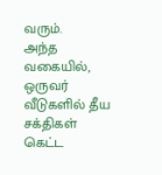வரும்.
அந்த வகையில், ஒருவர் வீடுகளில் தீய சக்திகள் கெட்ட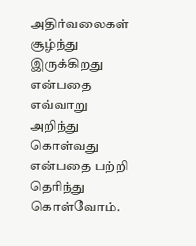அதிர்வலைகள் சூழ்ந்து இருக்கிறது என்பதை எவ்வாறு அறிந்து கொள்வது என்பதை பற்றி தெரிந்து கொள்வோம்.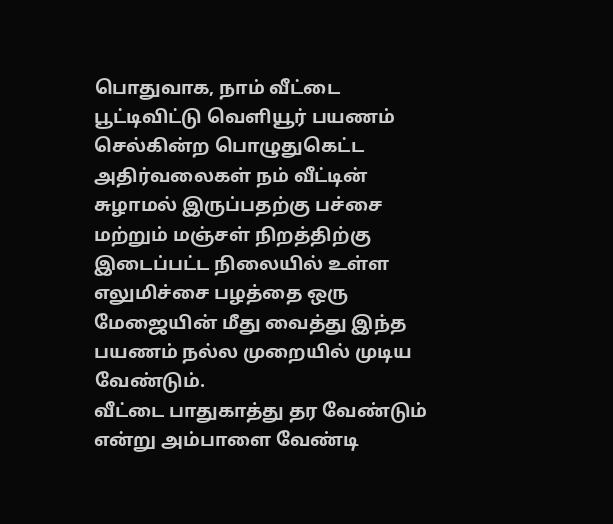பொதுவாக, நாம் வீட்டை பூட்டிவிட்டு வெளியூர் பயணம் செல்கின்ற பொழுதுகெட்ட அதிர்வலைகள் நம் வீட்டின் சுழாமல் இருப்பதற்கு பச்சை மற்றும் மஞ்சள் நிறத்திற்கு இடைப்பட்ட நிலையில் உள்ள எலுமிச்சை பழத்தை ஒரு மேஜையின் மீது வைத்து இந்த பயணம் நல்ல முறையில் முடிய வேண்டும்.
வீட்டை பாதுகாத்து தர வேண்டும் என்று அம்பாளை வேண்டி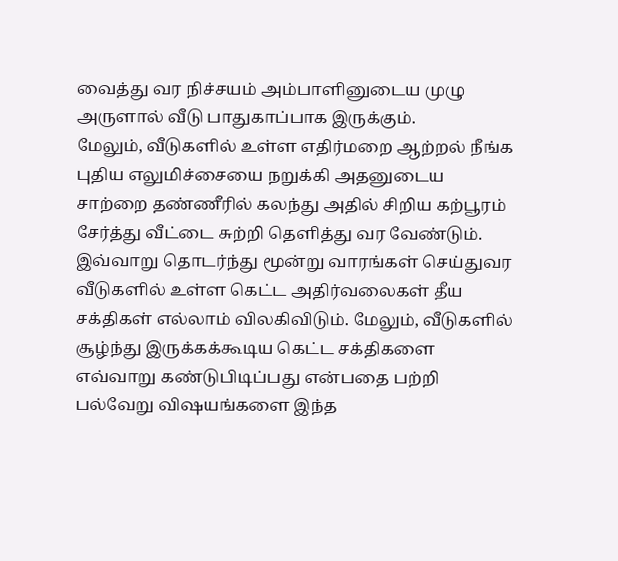வைத்து வர நிச்சயம் அம்பாளினுடைய முழு அருளால் வீடு பாதுகாப்பாக இருக்கும்.
மேலும், வீடுகளில் உள்ள எதிர்மறை ஆற்றல் நீங்க புதிய எலுமிச்சையை நறுக்கி அதனுடைய சாற்றை தண்ணீரில் கலந்து அதில் சிறிய கற்பூரம் சேர்த்து வீட்டை சுற்றி தெளித்து வர வேண்டும்.
இவ்வாறு தொடர்ந்து மூன்று வாரங்கள் செய்துவர வீடுகளில் உள்ள கெட்ட அதிர்வலைகள் தீய சக்திகள் எல்லாம் விலகிவிடும். மேலும், வீடுகளில் சூழ்ந்து இருக்கக்கூடிய கெட்ட சக்திகளை எவ்வாறு கண்டுபிடிப்பது என்பதை பற்றி பல்வேறு விஷயங்களை இந்த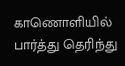காணொளியில் பார்த்து தெரிந்து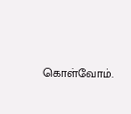கொள்வோம்.